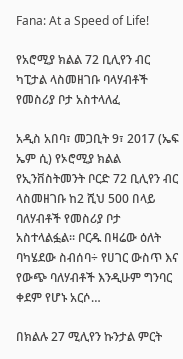Fana: At a Speed of Life!

የአሮሚያ ክልል 72 ቢሊየን ብር ካፒታል ላስመዘገቡ ባላሃብቶች የመስሪያ ቦታ አስተላለፈ

አዲስ አበባ፣ መጋቢት 9፣ 2017 (ኤፍ ኤም ሲ) የኦሮሚያ ክልል የኢንቨስትመንት ቦርድ 72 ቢሊየን ብር ላስመዘገቡ ከ2 ሺህ 500 በላይ ባለሃብቶች የመስሪያ ቦታ አስተላልፏል። ቦርዱ በዛሬው ዕለት ባካሄደው ስብሰባ÷ የሀገር ውስጥ እና የውጭ ባለሃብቶች እንዲሁም ግንባር ቀደም የሆኑ አርሶ…

በክልሉ 27 ሚሊየን ኩንታል ምርት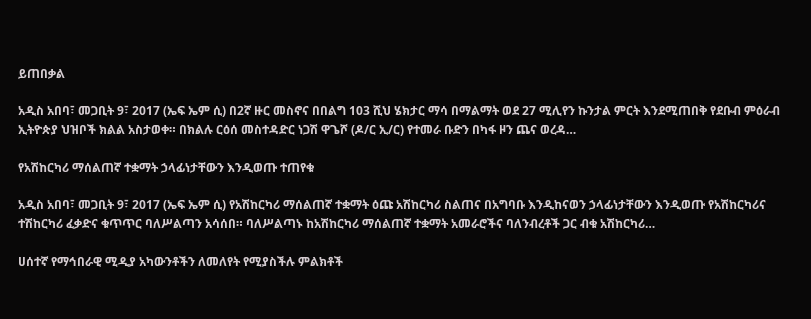ይጠበቃል

አዲስ አበባ፣ መጋቢት 9፣ 2017 (ኤፍ ኤም ሲ) በ2ኛ ዙር መስኖና በበልግ 103 ሺህ ሄክታር ማሳ በማልማት ወደ 27 ሚሊየን ኩንታል ምርት እንደሚጠበቅ የደቡብ ምዕራብ ኢትዮጵያ ህዝቦች ክልል አስታወቀ። በክልሉ ርዕሰ መስተዳድር ነጋሽ ዋጌሾ (ዶ/ር ኢ/ር) የተመራ ቡድን በካፋ ዞን ጨና ወረዳ…

የአሽከርካሪ ማሰልጠኛ ተቋማት ኃላፊነታቸውን እንዲወጡ ተጠየቁ

አዲስ አበባ፣ መጋቢት 9፣ 2017 (ኤፍ ኤም ሲ) የአሽከርካሪ ማሰልጠኛ ተቋማት ዕጩ አሽከርካሪ ስልጠና በአግባቡ እንዲከናወን ኃላፊነታቸውን እንዲወጡ የአሽከርካሪና ተሽከርካሪ ፈቃድና ቁጥጥር ባለሥልጣን አሳሰበ። ባለሥልጣኑ ከአሽከርካሪ ማሰልጠኛ ተቋማት አመራሮችና ባለንብረቶች ጋር ብቁ አሽከርካሪ…

ሀሰተኛ የማኅበራዊ ሚዲያ አካውንቶችን ለመለየት የሚያስችሉ ምልክቶች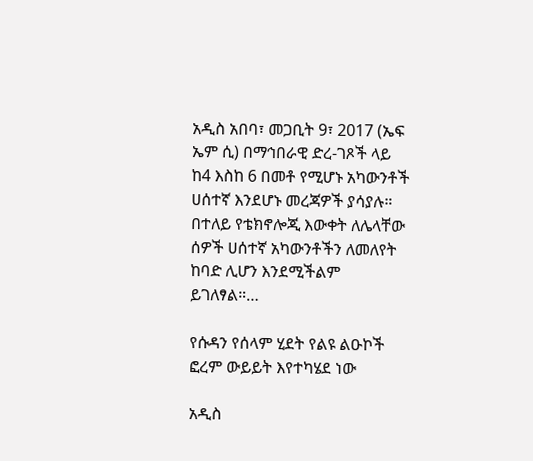አዲስ አበባ፣ መጋቢት 9፣ 2017 (ኤፍ ኤም ሲ) በማኅበራዊ ድረ-ገጾች ላይ ከ4 እስከ 6 በመቶ የሚሆኑ አካውንቶች ሀሰተኛ እንደሆኑ መረጃዎች ያሳያሉ። በተለይ የቴክኖሎጂ እውቀት ለሌላቸው ሰዎች ሀሰተኛ አካውንቶችን ለመለየት ከባድ ሊሆን እንደሚችልም ይገለፃል።…

የሱዳን የሰላም ሂደት የልዩ ልዑኮች ፎረም ውይይት እየተካሄደ ነው

አዲስ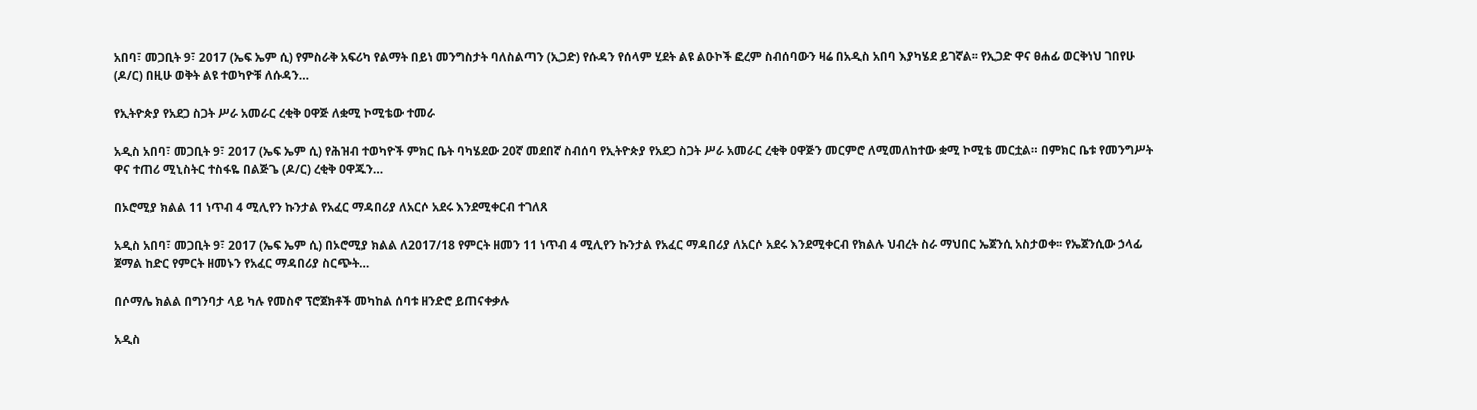አበባ፣ መጋቢት 9፣ 2017 (ኤፍ ኤም ሲ) የምስራቅ አፍሪካ የልማት በይነ መንግስታት ባለስልጣን (ኢጋድ) የሱዳን የሰላም ሂደት ልዩ ልዑኮች ፎረም ስብሰባውን ዛሬ በአዲስ አበባ እያካሄደ ይገኛል፡፡ የኢጋድ ዋና ፀሐፊ ወርቅነህ ገበየሁ (ዶ/ር) በዚሁ ወቅት ልዩ ተወካዮቹ ለሱዳን…

የኢትዮጵያ የአደጋ ስጋት ሥራ አመራር ረቂቅ ዐዋጅ ለቋሚ ኮሚቴው ተመራ

አዲስ አበባ፣ መጋቢት 9፣ 2017 (ኤፍ ኤም ሲ) የሕዝብ ተወካዮች ምክር ቤት ባካሄደው 20ኛ መደበኛ ስብሰባ የኢትዮጵያ የአደጋ ስጋት ሥራ አመራር ረቂቅ ዐዋጅን መርምሮ ለሚመለከተው ቋሚ ኮሚቴ መርቷል። በምክር ቤቱ የመንግሥት ዋና ተጠሪ ሚኒስትር ተስፋዬ በልጅጌ (ዶ/ር) ረቂቅ ዐዋጁን…

በኦሮሚያ ክልል 11 ነጥብ 4 ሚሊየን ኩንታል የአፈር ማዳበሪያ ለአርሶ አደሩ እንደሚቀርብ ተገለጸ

አዲስ አበባ፣ መጋቢት 9፣ 2017 (ኤፍ ኤም ሲ) በኦሮሚያ ክልል ለ2017/18 የምርት ዘመን 11 ነጥብ 4 ሚሊየን ኩንታል የአፈር ማዳበሪያ ለአርሶ አደሩ እንደሚቀርብ የክልሉ ህብረት ስራ ማህበር ኤጀንሲ አስታወቀ፡፡ የኤጀንሲው ኃላፊ ጀማል ከድር የምርት ዘመኑን የአፈር ማዳበሪያ ስርጭት…

በሶማሌ ክልል በግንባታ ላይ ካሉ የመስኖ ፕሮጀክቶች መካከል ሰባቱ ዘንድሮ ይጠናቀቃሉ

አዲስ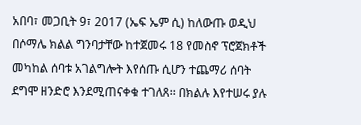አበባ፣ መጋቢት 9፣ 2017 (ኤፍ ኤም ሲ) ከለውጡ ወዲህ በሶማሌ ክልል ግንባታቸው ከተጀመሩ 18 የመስኖ ፕሮጀክቶች መካከል ሰባቱ አገልግሎት እየሰጡ ሲሆን ተጨማሪ ሰባት ደግሞ ዘንድሮ እንደሚጠናቀቁ ተገለጸ፡፡ በክልሉ እየተሠሩ ያሉ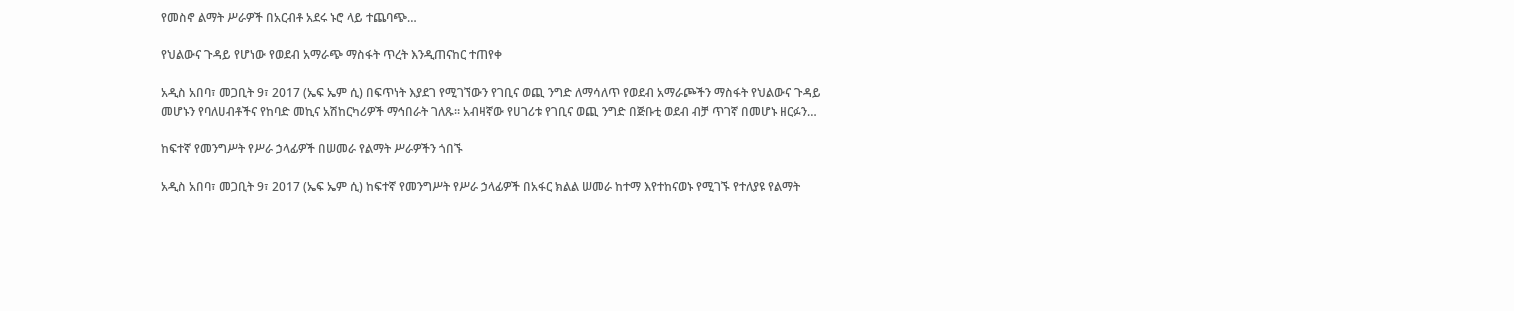የመስኖ ልማት ሥራዎች በአርብቶ አደሩ ኑሮ ላይ ተጨባጭ…

የህልውና ጉዳይ የሆነው የወደብ አማራጭ ማስፋት ጥረት እንዲጠናከር ተጠየቀ

አዲስ አበባ፣ መጋቢት 9፣ 2017 (ኤፍ ኤም ሲ) በፍጥነት እያደገ የሚገኘውን የገቢና ወጪ ንግድ ለማሳለጥ የወደብ አማራጮችን ማስፋት የህልውና ጉዳይ መሆኑን የባለሀብቶችና የከባድ መኪና አሽከርካሪዎች ማኅበራት ገለጹ። አብዛኛው የሀገሪቱ የገቢና ወጪ ንግድ በጅቡቲ ወደብ ብቻ ጥገኛ በመሆኑ ዘርፉን…

ከፍተኛ የመንግሥት የሥራ ኃላፊዎች በሠመራ የልማት ሥራዎችን ጎበኙ

አዲስ አበባ፣ መጋቢት 9፣ 2017 (ኤፍ ኤም ሲ) ከፍተኛ የመንግሥት የሥራ ኃላፊዎች በአፋር ክልል ሠመራ ከተማ እየተከናወኑ የሚገኙ የተለያዩ የልማት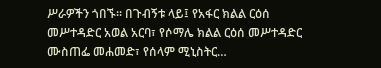ሥራዎችን ጎበኙ። በጉብኝቱ ላይ፤ የአፋር ክልል ርዕሰ መሥተዳድር አወል አርባ፣ የሶማሌ ክልል ርዕሰ መሥተዳድር ሙስጠፌ መሐመድ፣ የሰላም ሚኒስትር…